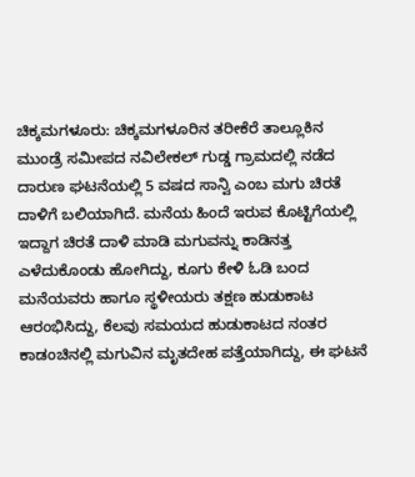ಚಿಕ್ಕಮಗಳೂರು: ಚಿಕ್ಕಮಗಳೂರಿನ ತರೀಕೆರೆ ತಾಲ್ಲೂಕಿನ ಮುಂಡ್ರೆ ಸಮೀಪದ ನವಿಲೇಕಲ್ ಗುಡ್ಡ ಗ್ರಾಮದಲ್ಲಿ ನಡೆದ ದಾರುಣ ಘಟನೆಯಲ್ಲಿ 5 ವಷದ ಸಾನ್ವಿ ಎಂಬ ಮಗು ಚಿರತೆ ದಾಳಿಗೆ ಬಲಿಯಾಗಿದೆ. ಮನೆಯ ಹಿಂದೆ ಇರುವ ಕೊಟ್ಟಿಗೆಯಲ್ಲಿ ಇದ್ದಾಗ ಚಿರತೆ ದಾಳಿ ಮಾಡಿ ಮಗುವನ್ನು ಕಾಡಿನತ್ತ ಎಳೆದುಕೊಂಡು ಹೋಗಿದ್ದು, ಕೂಗು ಕೇಳಿ ಓಡಿ ಬಂದ ಮನೆಯವರು ಹಾಗೂ ಸ್ಥಳೀಯರು ತಕ್ಷಣ ಹುಡುಕಾಟ ಆರಂಭಿಸಿದ್ದು, ಕೆಲವು ಸಮಯದ ಹುಡುಕಾಟದ ನಂತರ ಕಾಡಂಚಿನಲ್ಲಿ ಮಗುವಿನ ಮೃತದೇಹ ಪತ್ತೆಯಾಗಿದ್ದು, ಈ ಘಟನೆ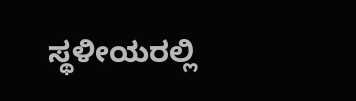ಸ್ಥಳೀಯರಲ್ಲಿ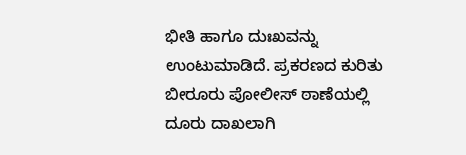ಭೀತಿ ಹಾಗೂ ದುಃಖವನ್ನು ಉಂಟುಮಾಡಿದೆ. ಪ್ರಕರಣದ ಕುರಿತು ಬೀರೂರು ಪೋಲೀಸ್ ಠಾಣೆಯಲ್ಲಿ ದೂರು ದಾಖಲಾಗಿ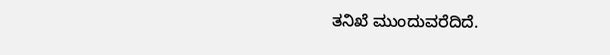ತನಿಖೆ ಮುಂದುವರೆದಿದೆ.